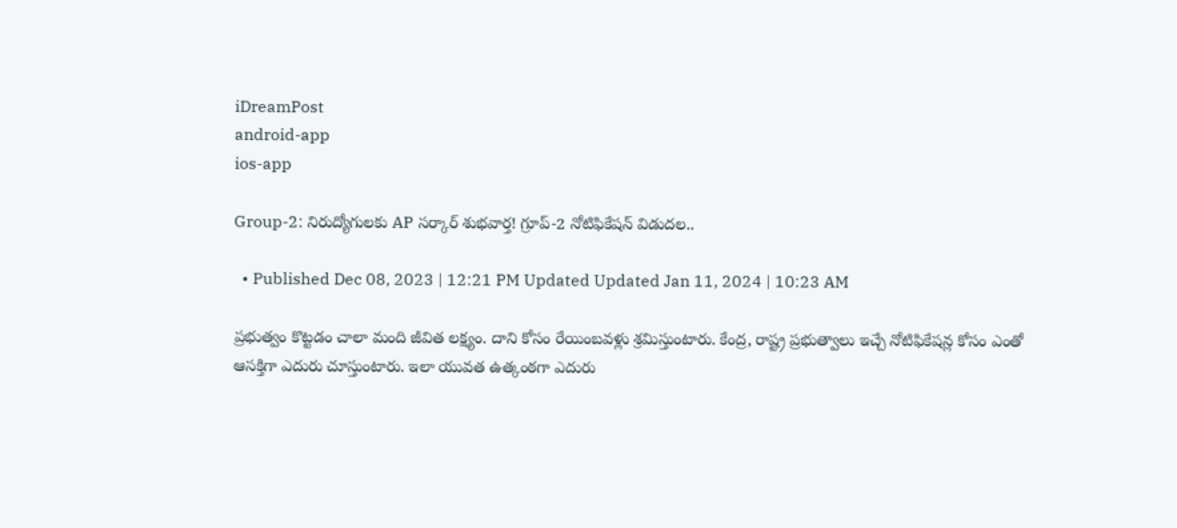iDreamPost
android-app
ios-app

Group-2: నిరుద్యోగులకు AP సర్కార్ శుభవార్త! గ్రూప్-2 నోటిఫికేషన్ విడుదల..

  • Published Dec 08, 2023 | 12:21 PM Updated Updated Jan 11, 2024 | 10:23 AM

ప్రభుత్వం కొట్టడం చాలా మంది జీవిత లక్ష్యం. దాని కోసం రేయింబవళ్లు శ్రమిస్తుంటారు. కేంద్ర, రాష్ట్ర ప్రభుత్వాలు ఇచ్చే నోటిఫికేషన్ల కోసం ఎంతో ఆసక్తిగా ఎదురు చూస్తుంటారు. ఇలా యువత ఉత్కంఠగా ఎదురు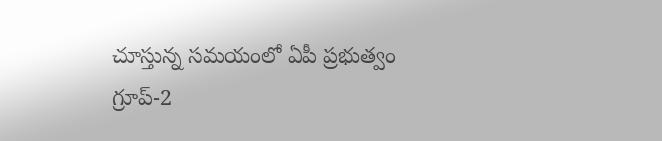చూస్తున్న సమయంలో ఏపీ ప్రభుత్వం గ్రూప్-2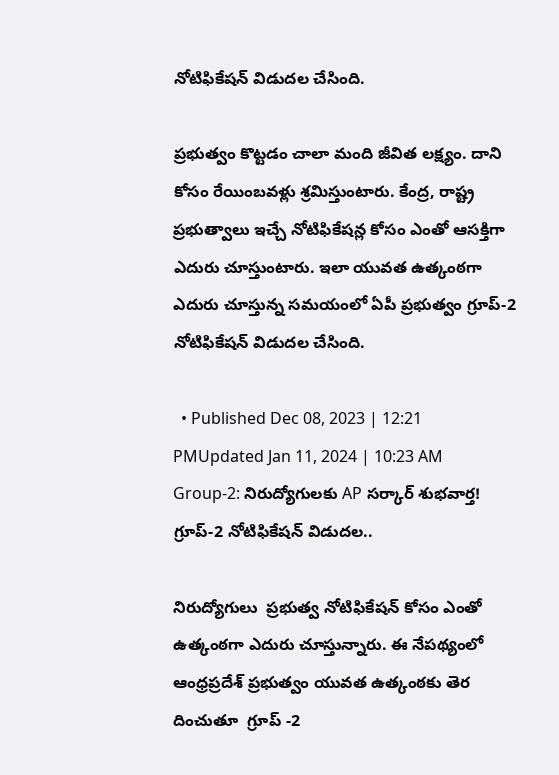నోటిఫికేషన్ విడుదల చేసింది.

ప్రభుత్వం కొట్టడం చాలా మంది జీవిత లక్ష్యం. దాని కోసం రేయింబవళ్లు శ్రమిస్తుంటారు. కేంద్ర, రాష్ట్ర ప్రభుత్వాలు ఇచ్చే నోటిఫికేషన్ల కోసం ఎంతో ఆసక్తిగా ఎదురు చూస్తుంటారు. ఇలా యువత ఉత్కంఠగా ఎదురు చూస్తున్న సమయంలో ఏపీ ప్రభుత్వం గ్రూప్-2 నోటిఫికేషన్ విడుదల చేసింది.

  • Published Dec 08, 2023 | 12:21 PMUpdated Jan 11, 2024 | 10:23 AM
Group-2: నిరుద్యోగులకు AP సర్కార్ శుభవార్త! గ్రూప్-2 నోటిఫికేషన్ విడుదల..

నిరుద్యోగులు  ప్రభుత్వ నోటిఫికేషన్ కోసం ఎంతో ఉత్కంఠగా ఎదురు చూస్తున్నారు. ఈ నేపథ్యంలో ఆంధ్రప్రదేశ్ ప్రభుత్వం యువత ఉత్కంఠకు తెర దించుతూ  గ్రూప్ -2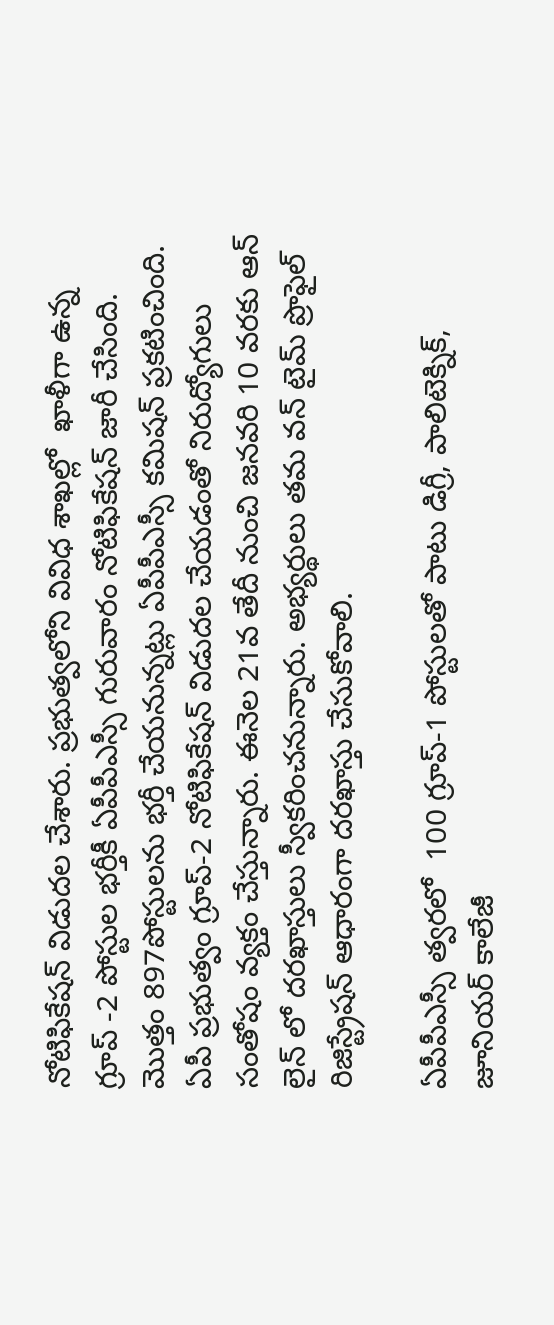నోటిఫికేషన్ విడుదల చేశారు. ప్రభుత్వలోని వివిధ శాఖల్లో  ఖాళీగా ఉన్న గ్రూప్ -2 పోస్టుల భర్తీకీ ఏపీపీఎస్సీ గురువారం నోటిఫికేషన్ జారీ చేసింది. మొత్తం 897పోస్టులను భర్తీ చేయనున్నట్లు ఏపీపీఎస్సీ కమిషన్ ప్రకటించింది. ఏపీ ప్రభుత్వం గ్రూప్-2 నోటిఫికేషన్ విడుదల చేయడంతో నిరుద్యోగులు సంతోషం వ్యక్తం చేస్తున్నారు. ఈనెల 21వ తేదీ నుంచి జనవరి 10 వరకు ఆన్ లైన్ లో దరఖాస్తులు స్వీకరించనున్నారు. అభ్యర్థులు తమ వన్ టైమ్ ప్రొఫైల్ రిజిస్ట్రేషన్ ఆధారంగా దరఖాస్తు చేసుకోవాలి.

ఏపీపీఎస్సీ త్వరలో  100 గ్రూప్-1 పోస్టులతో పాటు డిగ్రీ, పాలిటెక్నిక్, జూనియర్ కాలేజీ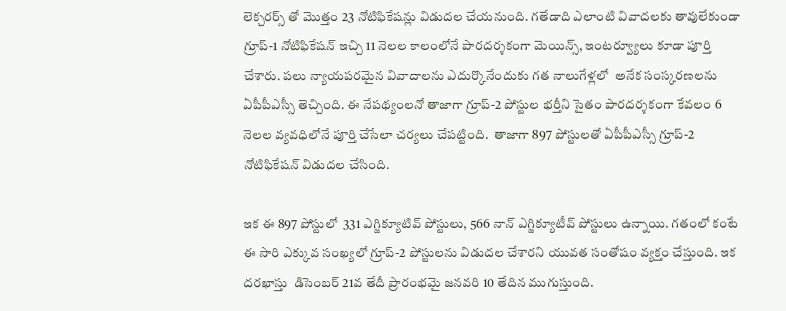లెక్చరర్స్ తో మొత్తం 23 నోటిఫికేషన్లు విడుదల చేయనుంది. గతేడాది ఎలాంటి వివాదలకు తావులేకుండా గ్రూప్-1 నోటిఫికేషన్ ఇచ్చి 11 నెలల కాలంలోనే పారదర్శకంగా మెయిన్స్, ఇంటర్వ్యూలు కూడా పూర్తి చేశారు. పలు న్యాయపరమైన వివాదాలను ఎదుర్కొనేందుకు గత నాలుగేళ్లలో  అనేక సంస్కరణలను ఏపీపీఎస్సీ తెచ్చింది. ఈ నేపథ్యంలనో తాజాగా గ్రూప్-2 పోస్టుల భర్తీని సైతం పారదర్శకంగా కేవలం 6 నెలల వ్యవధిలోనే పూర్తి చేసేలా చర్యలు చేపట్టింది.  తాజాగా 897 పోస్టులతో ఏపీపీఎస్సీ గ్రూప్-2 నోటిఫికేషన్ విడుదల చేసింది.

ఇక ఈ 897 పోస్టులో  331 ఎగ్జిక్యూటివ్ పోస్టులు, 566 నాన్ ఎగ్జిక్యూటీవ్ పోస్టులు ఉన్నాయి. గతంలో కంటే ఈ సారి ఎక్కువ సంఖ్యలో గ్రూప్-2 పోస్టులను విడుదల చేశారని యువత సంతోషం వ్యక్తం చేస్తుంది. ఇక దరఖాస్తు  డిసెంబర్ 21వ తేదీ ప్రారంభమై జనవరి 10 తేదిన ముగుస్తుంది.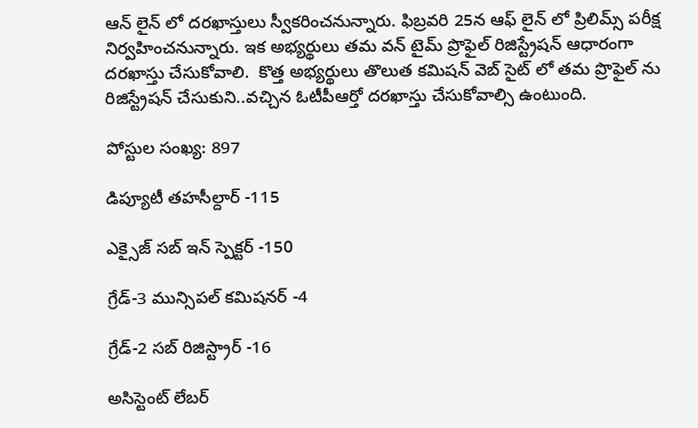ఆన్ లైన్ లో దరఖాస్తులు స్వీకరించనున్నారు. ఫిబ్రవరి 25న ఆఫ్ లైన్ లో ప్రిలిమ్స్ పరీక్ష నిర్వహించనున్నారు. ఇక అభ్యర్థులు తమ వన్ టైమ్ ప్రొఫైల్ రిజిస్ట్రేషన్ ఆధారంగా దరఖాస్తు చేసుకోవాలి.  కొత్త అభ్యర్థులు తొలుత కమిషన్ వెబ్ సైట్ లో తమ ప్రొఫైల్ ను రిజిస్ట్రేషన్ చేసుకుని..వచ్చిన ఓటీపీఆర్తో దరఖాస్తు చేసుకోవాల్సి ఉంటుంది.

పోస్టుల సంఖ్య: 897

డిప్యూటీ తహసీల్దార్ -115

ఎక్సైజ్ సబ్ ఇన్ స్పెక్టర్ -150

గ్రేడ్-3 మున్సిపల్ కమిషనర్ -4

గ్రేడ్-2 సబ్ రిజిస్ట్రార్ -16

అసిస్టెంట్ లేబర్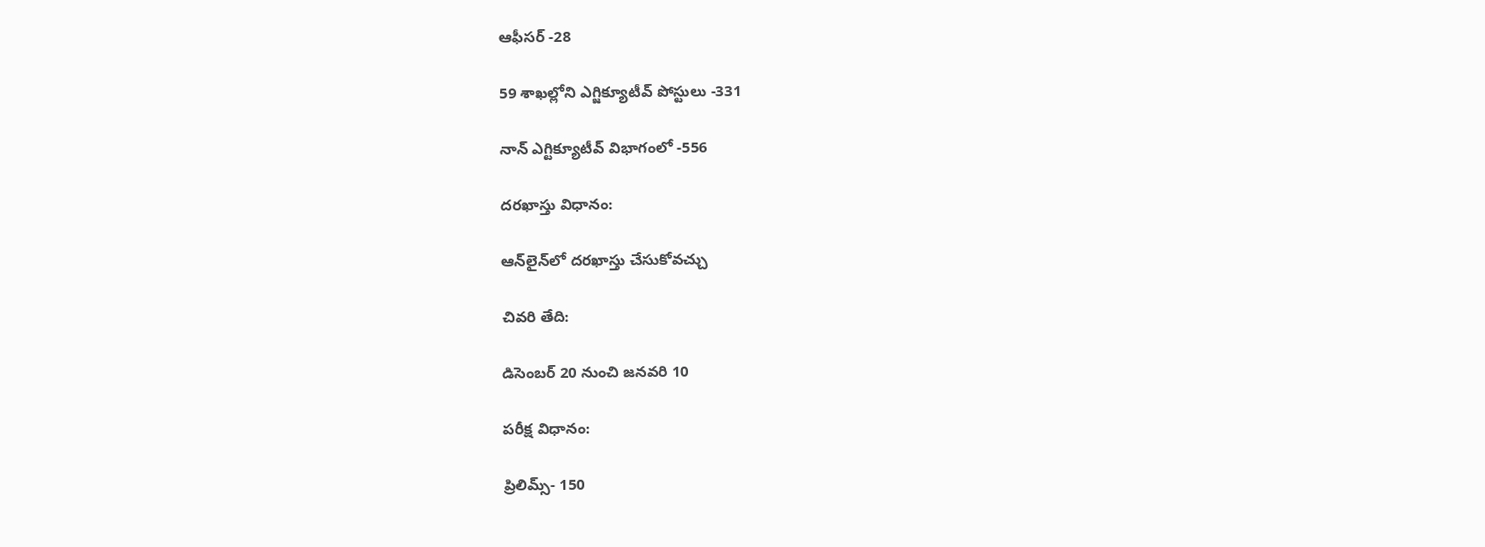ఆఫీసర్ -28

59 శాఖల్లోని ఎగ్జిక్యూటీవ్ పోస్టులు -331

నాన్ ఎగ్టిక్యూటీవ్ విభాగంలో -556

దరఖాస్తు విధానం:

ఆన్‌లైన్‌లో దరఖాస్తు చేసుకోవచ్చు

చివరి తేది:

డిసెంబర్ 20 నుంచి జనవరి 10

పరీక్ష విధానం:

ప్రిలిమ్స్- 150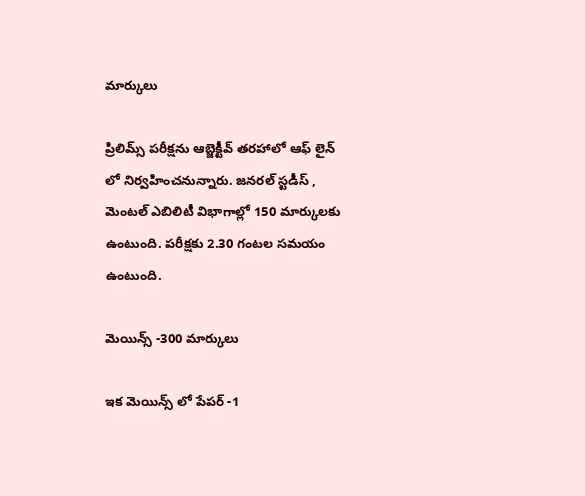మార్కులు

ప్రిలిమ్స్ పరీక్షను ఆబ్జెక్టీవ్ తరహాలో ఆఫ్ లైన్ లో నిర్వహించనున్నారు. జనరల్ స్టడీస్ , మెంటల్ ఎబిలిటీ విభాగాల్లో 150 మార్కులకు ఉంటుంది. పరీక్షకు 2.30 గంటల సమయం ఉంటుంది.

మెయిన్స్ -300 మార్కులు

ఇక మెయిన్స్ లో పేపర్ -1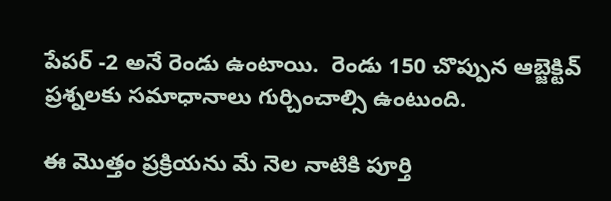పేపర్ -2 అనే రెండు ఉంటాయి.  రెండు 150 చొప్పున ఆబ్జెక్టివ్ ప్రశ్నలకు సమాధానాలు గుర్చించాల్సి ఉంటుంది.

ఈ మొత్తం ప్రక్రియను మే నెల నాటికి పూర్తి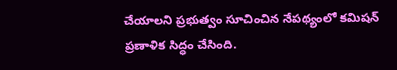చేయాలని ప్రభుత్వం సూచించిన నేపథ్యంలో కమిషన్  ప్రణాళిక సిద్ధం చేసింది.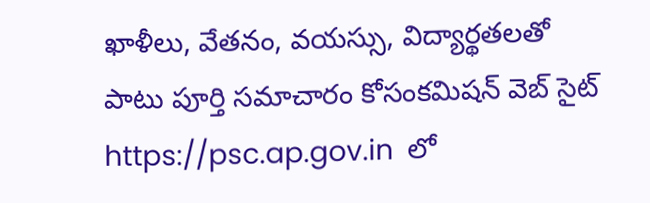ఖాళీలు, వేతనం, వయస్సు, విద్యార్థతలతో పాటు పూర్తి సమాచారం కోసంకమిషన్ వెబ్ సైట్ https://psc.ap.gov.in  లో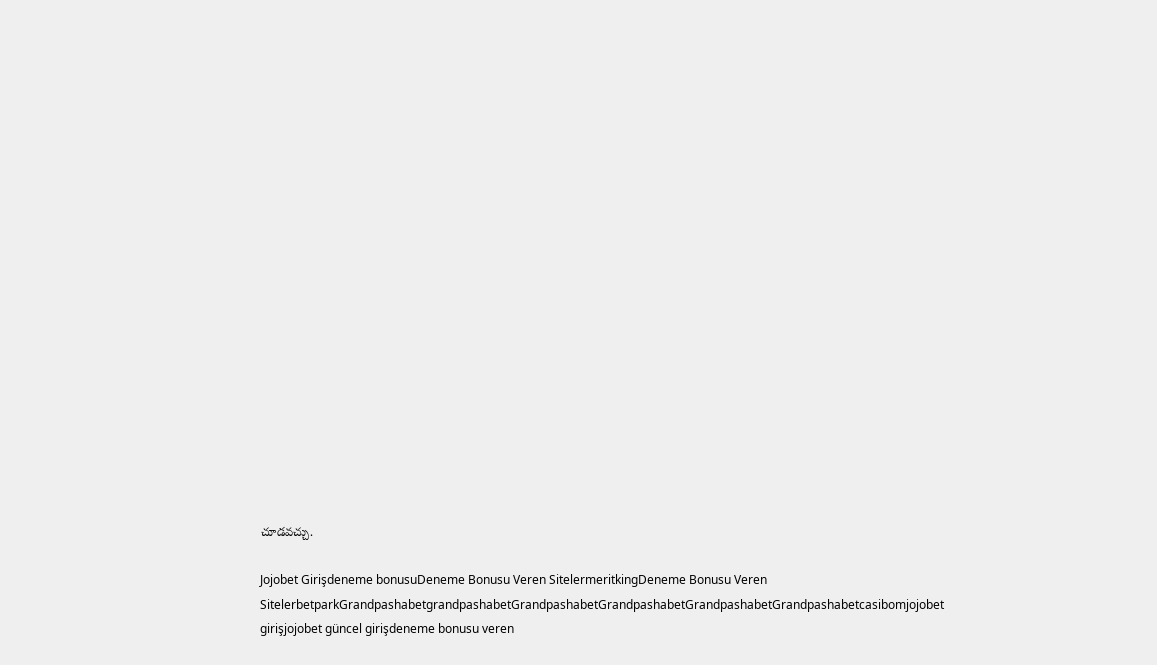చూడవచ్చు.

Jojobet Girişdeneme bonusuDeneme Bonusu Veren SitelermeritkingDeneme Bonusu Veren SitelerbetparkGrandpashabetgrandpashabetGrandpashabetGrandpashabetGrandpashabetGrandpashabetcasibomjojobet girişjojobet güncel girişdeneme bonusu veren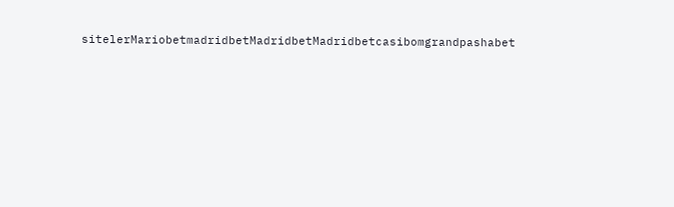sitelerMariobetmadridbetMadridbetMadridbetcasibomgrandpashabet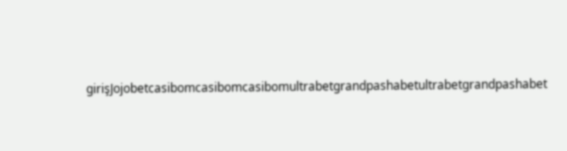girişJojobetcasibomcasibomcasibomultrabetgrandpashabetultrabetgrandpashabet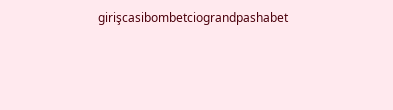girişcasibombetciograndpashabet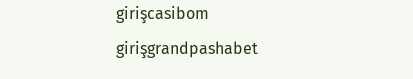girişcasibom girişgrandpashabet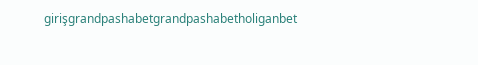girişgrandpashabetgrandpashabetholiganbet